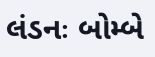લંડનઃ બોમ્બે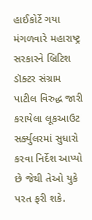હાઈકોર્ટે ગયા મંગળવારે મહારાષ્ટ્ર સરકારને બ્રિટિશ ડૉક્ટર સંગ્રામ પાટીલ વિરુદ્ધ જારી કરાયેલા લૂકઆઉટ સર્ક્યુલરમાં સુધારો કરવા નિર્દેશ આપ્યો છે જેથી તેઓ યુકે પરત ફરી શકે.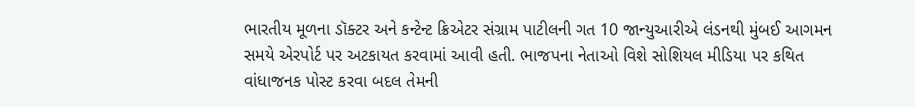ભારતીય મૂળના ડૉક્ટર અને કન્ટેન્ટ ક્રિએટર સંગ્રામ પાટીલની ગત 10 જાન્યુઆરીએ લંડનથી મુંબઈ આગમન સમયે એરપોર્ટ પર અટકાયત કરવામાં આવી હતી. ભાજપના નેતાઓ વિશે સોશિયલ મીડિયા પર કથિત વાંધાજનક પોસ્ટ કરવા બદલ તેમની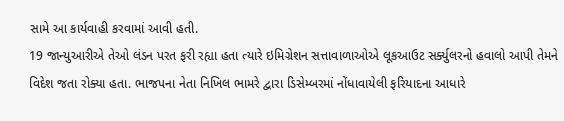સામે આ કાર્યવાહી કરવામાં આવી હતી.
19 જાન્યુઆરીએ તેઓ લંડન પરત ફરી રહ્યા હતા ત્યારે ઇમિગ્રેશન સત્તાવાળાઓએ લૂકઆઉટ સર્ક્યુલરનો હવાલો આપી તેમને વિદેશ જતા રોક્યા હતા. ભાજપના નેતા નિખિલ ભામરે દ્વારા ડિસેમ્બરમાં નોંધાવાયેલી ફરિયાદના આધારે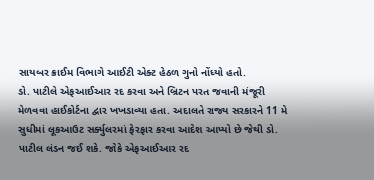સાયબર ક્રાઈમ વિભાગે આઈટી એક્ટ હેઠળ ગુનો નોંધ્યો હતો.
ડો. પાટીલે એફઆઈઆર રદ કરવા અને બ્રિટન પરત જવાની મંજૂરી મેળવવા હાઈકોર્ટના દ્વાર ખખડાવ્યા હતા. અદાલતે રાજ્ય સરકારને 11 મે સુધીમાં લૂકઆઉટ સર્ક્યુલરમાં ફેરફાર કરવા આદેશ આપ્યો છે જેથી ડો. પાટીલ લંડન જઈ શકે. જોકે એફઆઈઆર રદ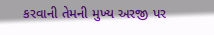કરવાની તેમની મુખ્ય અરજી પર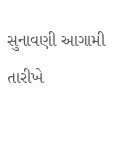સુનાવણી આગામી તારીખે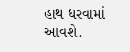હાથ ધરવામાં આવશે.